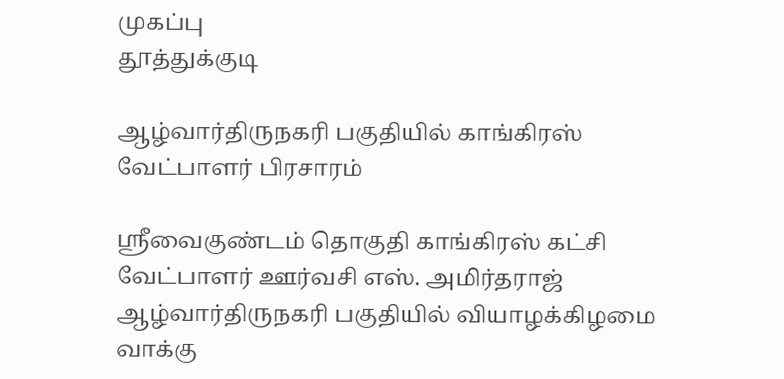முகப்பு
தூத்துக்குடி

ஆழ்வார்திருநகரி பகுதியில் காங்கிரஸ் வேட்பாளர் பிரசாரம்

ஸ்ரீவைகுண்டம் தொகுதி காங்கிரஸ் கட்சி வேட்பாளர் ஊர்வசி எஸ். அமிர்தராஜ் ஆழ்வார்திருநகரி பகுதியில் வியாழக்கிழமை வாக்கு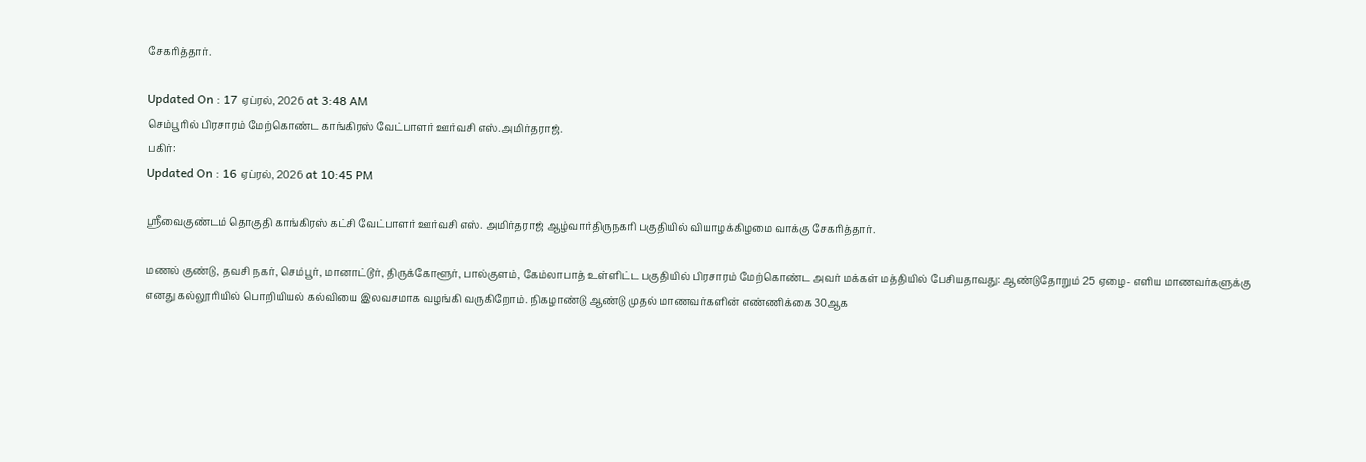சேகரித்தார்.

Updated On : 17 ஏப்ரல், 2026 at 3:48 AM
செம்பூரில் பிரசாரம் மேற்கொண்ட காங்கிரஸ் வேட்பாளர் ஊர்வசி எஸ்.அமிர்தராஜ்.
பகிர்:
Updated On : 16 ஏப்ரல், 2026 at 10:45 PM

ஸ்ரீவைகுண்டம் தொகுதி காங்கிரஸ் கட்சி வேட்பாளர் ஊர்வசி எஸ். அமிர்தராஜ் ஆழ்வார்திருநகரி பகுதியில் வியாழக்கிழமை வாக்கு சேகரித்தார்.

மணல் குண்டு, தவசி நகர், செம்பூர், மானாட்டூர், திருக்கோளூர், பால்குளம், கேம்லாபாத் உள்ளிட்ட பகுதியில் பிரசாரம் மேற்கொண்ட அவர் மக்கள் மத்தியில் பேசியதாவது: ஆண்டுதோறும் 25 ஏழை- எளிய மாணவர்களுக்கு எனது கல்லூரியில் பொறியியல் கல்வியை இலவசமாக வழங்கி வருகிறோம். நிகழாண்டு ஆண்டு முதல் மாணவர்களின் எண்ணிக்கை 30ஆக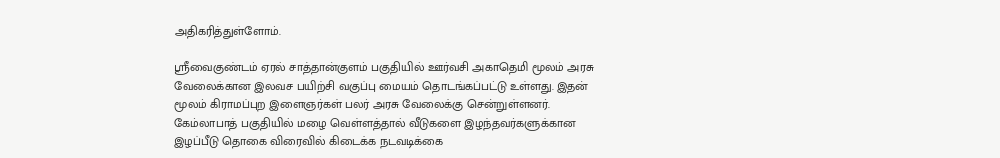அதிகரித்துள்ளோம்.

ஸ்ரீவைகுண்டம் ஏரல் சாத்தான்குளம் பகுதியில் ஊர்வசி அகாதெமி மூலம் அரசு வேலைக்கான இலவச பயிற்சி வகுப்பு மையம் தொடங்கப்பட்டு உள்ளது. இதன் மூலம் கிராமப்புற இளைஞர்கள் பலர் அரசு வேலைக்கு சென்றுள்ளனர். கேம்லாபாத் பகுதியில் மழை வெள்ளத்தால் வீடுகளை இழந்தவர்களுக்கான இழப்பீடு தொகை விரைவில் கிடைக்க நடவடிக்கை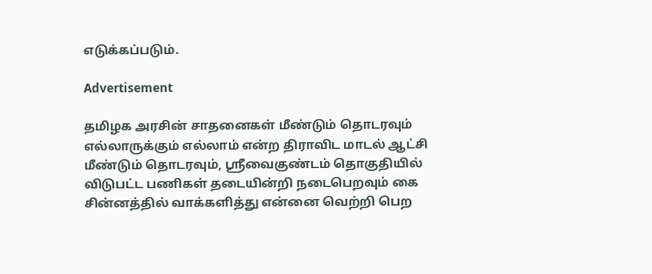எடுக்கப்படும்.

Advertisement

தமிழக அரசின் சாதனைகள் மீண்டும் தொடரவும் எல்லாருக்கும் எல்லாம் என்ற திராவிட மாடல் ஆட்சி மீண்டும் தொடரவும், ஸ்ரீவைகுண்டம் தொகுதியில் விடுபட்ட பணிகள் தடையின்றி நடைபெறவும் கை சின்னத்தில் வாக்களித்து என்னை வெற்றி பெற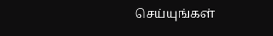செய்யுங்கள்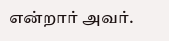என்றார் அவர்.